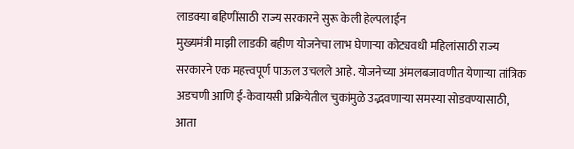लाडक्या बहिणींसाठी राज्य सरकारने सुरू केली हेल्पलाईन
मुख्यमंत्री माझी लाडकी बहीण योजनेचा लाभ घेणाऱ्या कोट्यवधी महिलांसाठी राज्य सरकारने एक महत्त्वपूर्ण पाऊल उचलले आहे. योजनेच्या अंमलबजावणीत येणाऱ्या तांत्रिक अडचणी आणि ई-केवायसी प्रक्रियेतील चुकांमुळे उद्भवणाऱ्या समस्या सोडवण्यासाठी, आता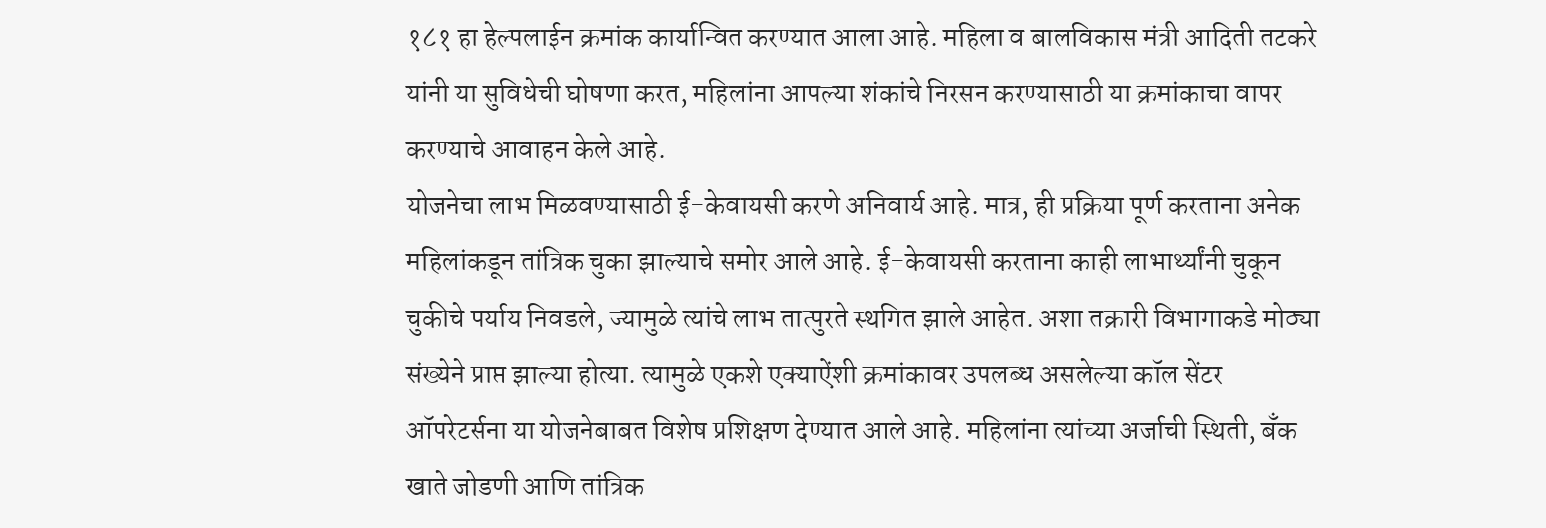१८१ हा हेल्पलाईन क्रमांक कार्यान्वित करण्यात आला आहे. महिला व बालविकास मंत्री आदिती तटकरे यांनी या सुविधेची घोषणा करत, महिलांना आपल्या शंकांचे निरसन करण्यासाठी या क्रमांकाचा वापर करण्याचे आवाहन केले आहे.
योजनेचा लाभ मिळवण्यासाठी ई-केवायसी करणे अनिवार्य आहे. मात्र, ही प्रक्रिया पूर्ण करताना अनेक महिलांकडून तांत्रिक चुका झाल्याचे समोर आले आहे. ई-केवायसी करताना काही लाभार्थ्यांनी चुकून चुकीचे पर्याय निवडले, ज्यामुळे त्यांचे लाभ तात्पुरते स्थगित झाले आहेत. अशा तक्रारी विभागाकडे मोठ्या संख्येने प्राप्त झाल्या होत्या. त्यामुळे एकशे एक्याऐंशी क्रमांकावर उपलब्ध असलेल्या कॉल सेंटर ऑपरेटर्सना या योजनेबाबत विशेष प्रशिक्षण देण्यात आले आहे. महिलांना त्यांच्या अर्जाची स्थिती, बँक खाते जोडणी आणि तांत्रिक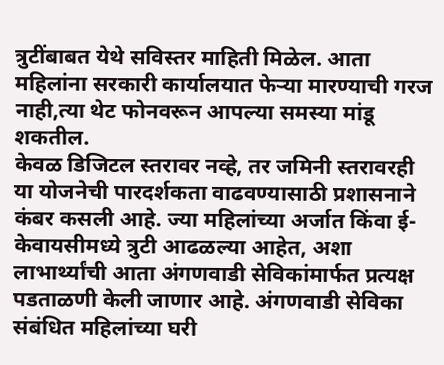त्रुटींबाबत येथे सविस्तर माहिती मिळेल. आता महिलांना सरकारी कार्यालयात फेऱ्या मारण्याची गरज नाही,त्या थेट फोनवरून आपल्या समस्या मांडू शकतील.
केवळ डिजिटल स्तरावर नव्हे, तर जमिनी स्तरावरही या योजनेची पारदर्शकता वाढवण्यासाठी प्रशासनाने कंबर कसली आहे. ज्या महिलांच्या अर्जात किंवा ई-केवायसीमध्ये त्रुटी आढळल्या आहेत, अशा लाभार्थ्यांची आता अंगणवाडी सेविकांमार्फत प्रत्यक्ष पडताळणी केली जाणार आहे. अंगणवाडी सेविका संबंधित महिलांच्या घरी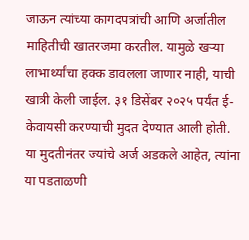जाऊन त्यांच्या कागदपत्रांची आणि अर्जातील माहितीची खातरजमा करतील. यामुळे खऱ्या लाभार्थ्यांचा हक्क डावलला जाणार नाही, याची खात्री केली जाईल. ३१ डिसेंबर २०२५ पर्यंत ई-केवायसी करण्याची मुदत देण्यात आली होती. या मुदतीनंतर ज्यांचे अर्ज अडकले आहेत, त्यांना या पडताळणी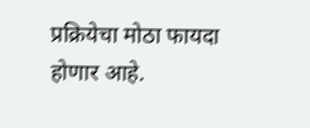प्रक्रियेचा मोठा फायदा होणार आहे.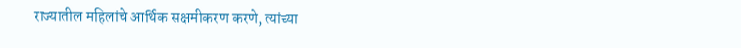राज्यातील महिलांचे आर्थिक सक्षमीकरण करणे, त्यांच्या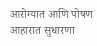आरोग्यात आणि पोषण आहारात सुधारणा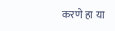करणे हा या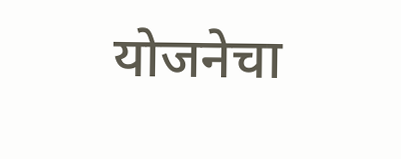योजनेचा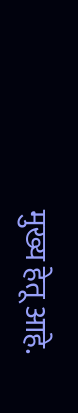मुख्य हेतू आहे.